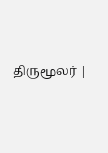திருமூலர் |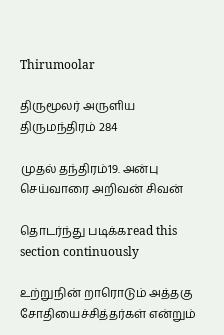Thirumoolar

திருமூலர் அருளிய
திருமந்திரம் 284

முதல் தந்திரம்19. அன்பு செய்வாரை அறிவன் சிவன்

தொடர்ந்து படிக்கread this section continuously

உற்றுநின் றாரொடும் அத்தகு சோதியைச்சித்தர்கள் என்றும்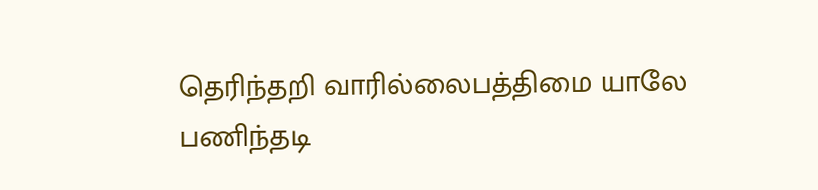தெரிந்தறி வாரில்லைபத்திமை யாலே பணிந்தடி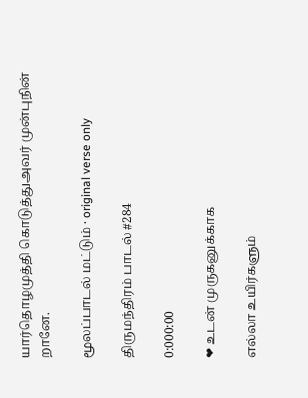யார்தொழமுத்தி கொடுத்துஅவர் முன்புநின் றானே.

மூலப்பாடல் மட்டும் · original verse only

திருமந்திரம் பாடல் #284

0:000:00

❤ உடன் முருகனுக்காக

எல்லா உயிர்களும்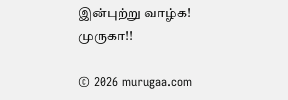இன்புற்று வாழ்க! முருகா!!

© 2026 murugaa.com